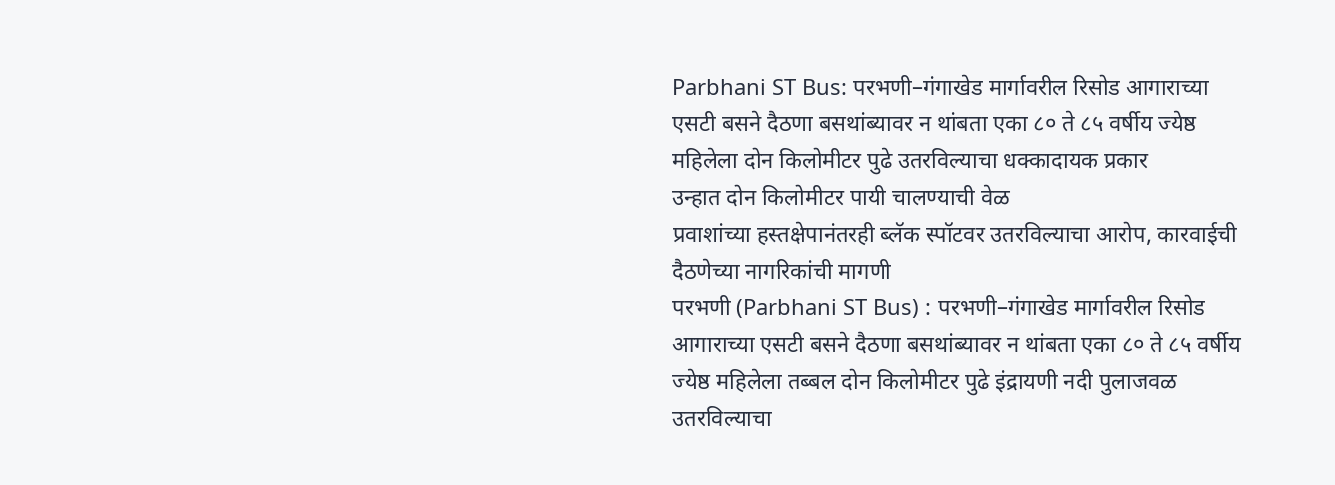Parbhani ST Bus: परभणी–गंगाखेड मार्गावरील रिसोड आगाराच्या एसटी बसने दैठणा बसथांब्यावर न थांबता एका ८० ते ८५ वर्षीय ज्येष्ठ महिलेला दोन किलोमीटर पुढे उतरविल्याचा धक्कादायक प्रकार
उन्हात दोन किलोमीटर पायी चालण्याची वेळ
प्रवाशांच्या हस्तक्षेपानंतरही ब्लॅक स्पॉटवर उतरविल्याचा आरोप, कारवाईची दैठणेच्या नागरिकांची मागणी
परभणी (Parbhani ST Bus) : परभणी–गंगाखेड मार्गावरील रिसोड आगाराच्या एसटी बसने दैठणा बसथांब्यावर न थांबता एका ८० ते ८५ वर्षीय ज्येष्ठ महिलेला तब्बल दोन किलोमीटर पुढे इंद्रायणी नदी पुलाजवळ उतरविल्याचा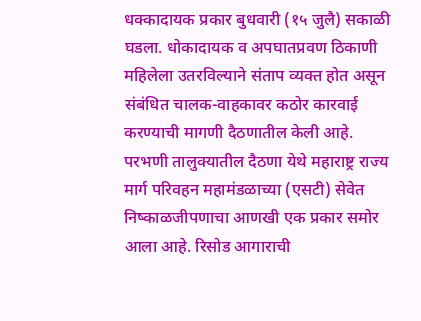धक्कादायक प्रकार बुधवारी (१५ जुलै) सकाळी घडला. धोकादायक व अपघातप्रवण ठिकाणी महिलेला उतरविल्याने संताप व्यक्त होत असून संबंधित चालक-वाहकावर कठोर कारवाई करण्याची मागणी दैठणातील केली आहे.
परभणी तालुक्यातील दैठणा येथे महाराष्ट्र राज्य मार्ग परिवहन महामंडळाच्या (एसटी) सेवेत निष्काळजीपणाचा आणखी एक प्रकार समोर आला आहे. रिसोड आगाराची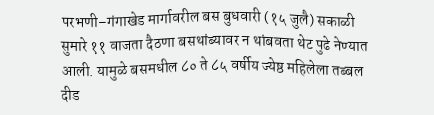परभणी–गंगाखेड मार्गावरील बस बुधवारी (१५ जुलै) सकाळी सुमारे ११ वाजता दैठणा बसथांब्यावर न थांबवता थेट पुढे नेण्यात आली. यामुळे बसमधील ८० ते ८५ वर्षीय ज्येष्ठ महिलेला तब्बल दीड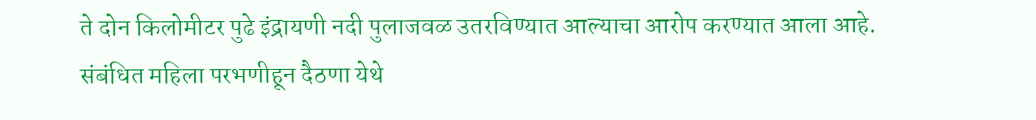ते दोन किलोमीटर पुढे इंद्रायणी नदी पुलाजवळ उतरविण्यात आल्याचा आरोप करण्यात आला आहे.
संबंधित महिला परभणीहून दैठणा येथे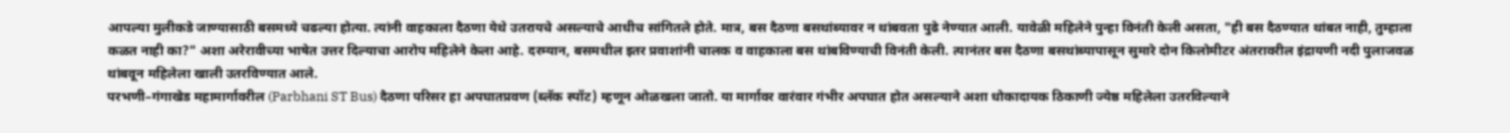आपल्या मुलीकडे जाण्यासाठी बसमध्ये चढल्या होत्या. त्यांनी वाहकाला दैठणा येथे उतरायचे असल्याचे आधीच सांगितले होते. मात्र, बस दैठणा बसथांब्यावर न थांबवता पुढे नेण्यात आली. यावेळी महिलेने पुन्हा विनंती केली असता, "ही बस दैठण्यात थांबत नाही, तुम्हाला कळत नाही का?" अशा अरेरावीच्या भाषेत उत्तर दिल्याचा आरोप महिलेने केला आहे. दरम्यान, बसमधील इतर प्रवाशांनी चालक व वाहकाला बस थांबविण्याची विनंती केली. त्यानंतर बस दैठणा बसथांब्यापासून सुमारे दोन किलोमीटर अंतरावरील इंद्रायणी नदी पुलाजवळ थांबवून महिलेला खाली उतरविण्यात आले.
परभणी–गंगाखेड महामार्गावरील (Parbhani ST Bus) दैठणा परिसर हा अपघातप्रवण (ब्लॅक स्पॉट) म्हणून ओळखला जातो. या मार्गावर वारंवार गंभीर अपघात होत असल्याने अशा धोकादायक ठिकाणी ज्येष्ठ महिलेला उतरविल्याने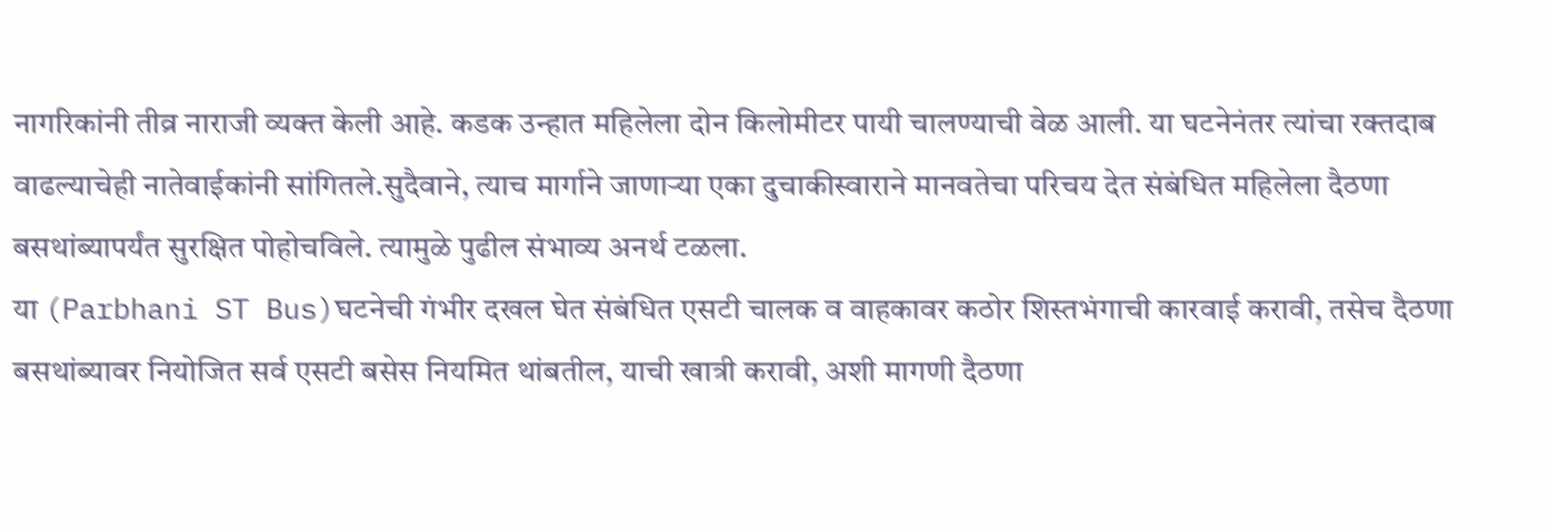नागरिकांनी तीव्र नाराजी व्यक्त केली आहे. कडक उन्हात महिलेला दोन किलोमीटर पायी चालण्याची वेळ आली. या घटनेनंतर त्यांचा रक्तदाब वाढल्याचेही नातेवाईकांनी सांगितले.सुदैवाने, त्याच मार्गाने जाणाऱ्या एका दुचाकीस्वाराने मानवतेचा परिचय देत संबंधित महिलेला दैठणा बसथांब्यापर्यंत सुरक्षित पोहोचविले. त्यामुळे पुढील संभाव्य अनर्थ टळला.
या (Parbhani ST Bus)घटनेची गंभीर दखल घेत संबंधित एसटी चालक व वाहकावर कठोर शिस्तभंगाची कारवाई करावी, तसेच दैठणा बसथांब्यावर नियोजित सर्व एसटी बसेस नियमित थांबतील, याची खात्री करावी, अशी मागणी दैठणा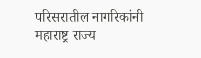परिसरातील नागरिकांनी महाराष्ट्र राज्य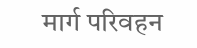मार्ग परिवहन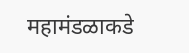महामंडळाकडे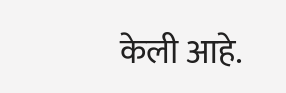केली आहे.